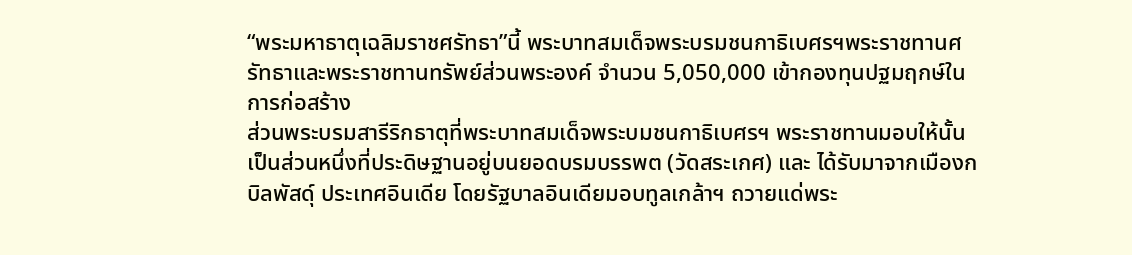“พระมหาธาตุเฉลิมราชศรัทธา”นี้ พระบาทสมเด็จพระบรมชนกาธิเบศรฯพระราชทานศรัทธาและพระราชทานทรัพย์ส่วนพระองค์ จำนวน 5,050,000 เข้ากองทุนปฐมฤกษ์ในการก่อสร้าง
ส่วนพระบรมสารีริกธาตุที่พระบาทสมเด็จพระบมชนกาธิเบศรฯ พระราชทานมอบให้นั้น เป็นส่วนหนึ่งที่ประดิษฐานอยู่บนยอดบรมบรรพต (วัดสระเกศ) และ ได้รับมาจากเมืองกบิลพัสดุ์ ประเทศอินเดีย โดยรัฐบาลอินเดียมอบทูลเกล้าฯ ถวายแด่พระ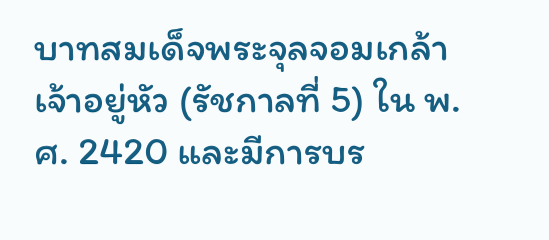บาทสมเด็จพระจุลจอมเกล้าเจ้าอยู่หัว (รัชกาลที่ 5) ใน พ.ศ. 2420 และมีการบร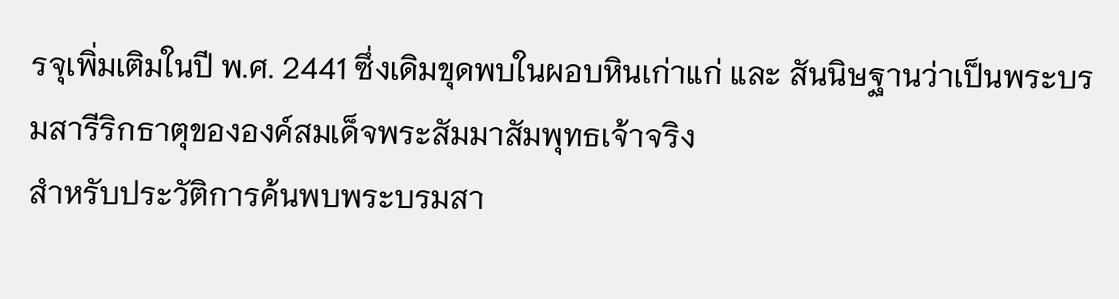รจุเพิ่มเติมในปี พ.ศ. 2441 ซึ่งเดิมขุดพบในผอบหินเก่าแก่ และ สันนิษฐานว่าเป็นพระบรมสารีริกธาตุขององค์สมเด็จพระสัมมาสัมพุทธเจ้าจริง
สำหรับประวัติการค้นพบพระบรมสา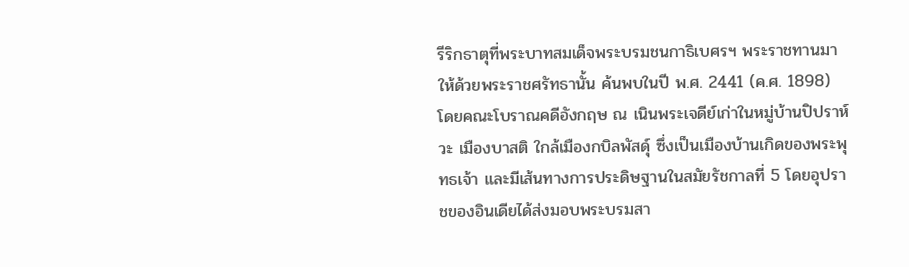รีริกธาตุที่พระบาทสมเด็จพระบรมชนกาธิเบศรฯ พระราชทานมาให้ด้วยพระราชศรัทธานั้น ค้นพบในปี พ.ศ. 2441 (ค.ศ. 1898) โดยคณะโบราณคดีอังกฤษ ณ เนินพระเจดีย์เก่าในหมู่บ้านปิปราห์วะ เมืองบาสติ ใกล้เมืองกบิลพัสดุ์ ซึ่งเป็นเมืองบ้านเกิดของพระพุทธเจ้า และมีเส้นทางการประดิษฐานในสมัยรัชกาลที่ 5 โดยอุปราชของอินเดียได้ส่งมอบพระบรมสา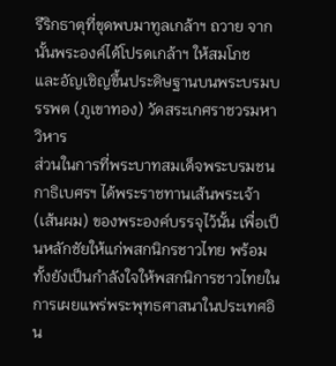รีริกธาตุที่ขุดพบมาทูลเกล้าฯ ถวาย จากนั้นพระองค์ได้โปรดเกล้าฯ ให้สมโภช
และอัญเชิญขึ้นประดิษฐานบนพระบรมบรรพต (ภูเขาทอง) วัดสระเกศราชวรมหาวิหาร
ส่วนในการที่พระบาทสมเด็จพระบรมชนกาธิเบศรฯ ได้พระราชทานเส้นพระเจ้า (เส้นผม) ของพระองค์บรรจุไว้นั้น เพื่อเป็นหลักชัยให้แก่พสกนิกรชาวไทย พร้อมทั้งยังเป็นกำลังใจให้พสกนิการชาวไทยในการเผยแพร่พระพุทธศาสนาในประเทศอิน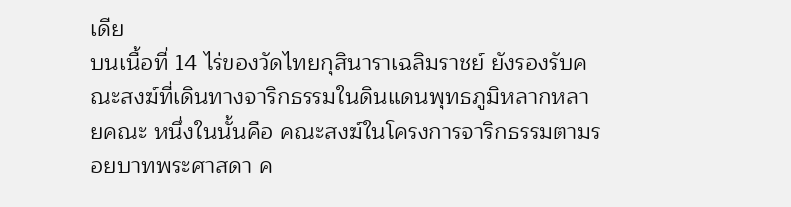เดีย
บนเนื้อที่ 14 ไร่ของวัดไทยกุสินาราเฉลิมราชย์ ยังรองรับคณะสงฆ์ที่เดินทางจาริกธรรมในดินแดนพุทธภูมิหลากหลายคณะ หนึ่งในนั้นคือ คณะสงฆ์ในโครงการจาริกธรรมตามรอยบาทพระศาสดา ค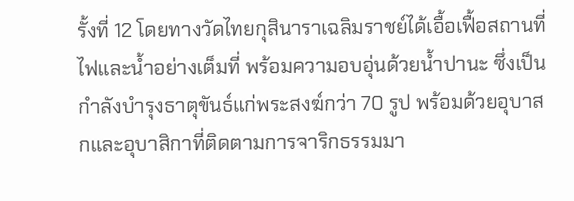รั้งที่ 12 โดยทางวัดไทยกุสินาราเฉลิมราชย์ได้เอื้อเฟื้อสถานที่ ไฟและน้ำอย่างเต็มที่ พร้อมความอบอุ่นด้วยน้ำปานะ ซึ่งเป็นกำลังบำรุงธาตุขันธ์แก่พระสงฆ์กว่า 70 รูป พร้อมด้วยอุบาสกและอุบาสิกาที่ติดตามการจาริกธรรมมา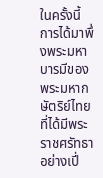ในครั้งนี้
การได้มาพึ่งพระมหาบารมีของพระมหากษัตริย์ไทยที่ได้มีพระราชศรัทธาอย่างเปี่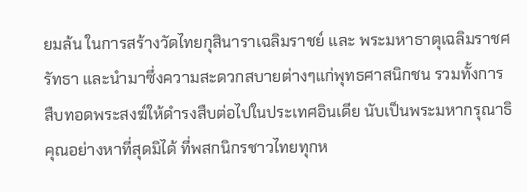ยมล้น ในการสร้างวัดไทยกุสินาราเฉลิมราชย์ และ พระมหาธาตุเฉลิมราชศรัทธา และนำมาซึ่งความสะดวกสบายต่างๆแก่พุทธศาสนิกชน รวมทั้งการสืบทอดพระสงฆ์ให้ดำรงสืบต่อไปในประเทศอินเดีย นับเป็นพระมหากรุณาธิคุณอย่างหาที่สุดมิได้ ที่พสกนิกรชาวไทยทุกห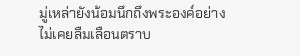มู่เหล่ายังน้อมนึกถึงพระองค์อย่างไม่เคยลืมเลือนตราบ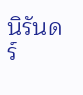นิรันดร์